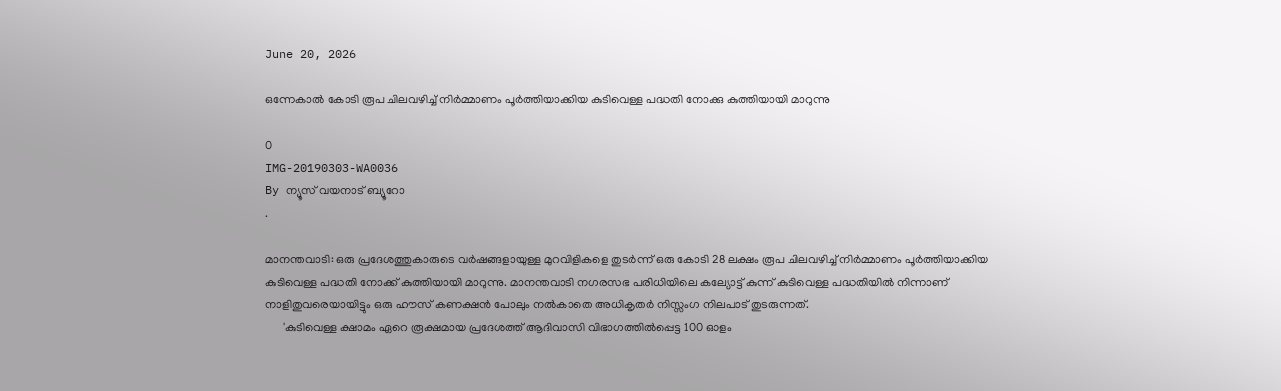June 20, 2026

ഒന്നേകാൽ കോടി രൂപ ചിലവഴിച്ച് നിർമ്മാണം പൂർത്തിയാക്കിയ കുടിവെള്ള പദ്ധതി നോക്കു കുത്തിയായി മാറുന്നു

0
IMG-20190303-WA0036
By ന്യൂസ് വയനാട് ബ്യൂറോ
.

മാനന്തവാടി: ഒരു പ്രദേശത്തുകാരുടെ വർഷങ്ങളായുള്ള മുറവിളികളെ തുടർന്ന് ഒരു കോടി 28 ലക്ഷം രൂപ ചിലവഴിച്ച് നിർമ്മാണം പൂർത്തിയാക്കിയ കുടിവെള്ള പദ്ധതി നോക്ക് കുത്തിയായി മാറുന്നു. മാനന്തവാടി നഗരസഭ പരിധിയിലെ കല്യോട്ട് കുന്ന് കുടിവെള്ള പദ്ധതിയിൽ നിന്നാണ് നാളിതുവരെയായിട്ടും ഒരു ഹൗസ് കണക്ഷൻ പോലും നൽകാതെ അധികൃതർ നിസ്സംഗ നിലപാട് തുടരുന്നത്.
      'കുടിവെള്ള ക്ഷാമം ഏറെ രൂക്ഷമായ പ്രദേശത്ത് ആദിവാസി വിഭാഗത്തിൽപ്പെട്ട 100 ഓളം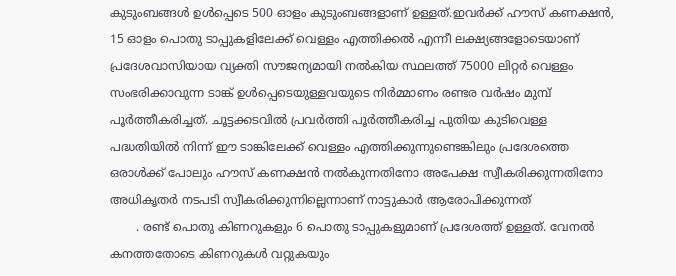കുടുംബങ്ങൾ ഉൾപ്പെടെ 500 ഓളം കുടുംബങ്ങളാണ് ഉള്ളത്.ഇവർക്ക് ഹൗസ് കണക്ഷൻ, 15 ഓളം പൊതു ടാപ്പുകളിലേക്ക് വെള്ളം എത്തിക്കൽ എന്നീ ലക്ഷ്യങ്ങളോടെയാണ് പ്രദേശവാസിയായ വ്യക്തി സൗജന്യമായി നൽകിയ സ്ഥലത്ത് 75000 ലിറ്റർ വെള്ളം സംഭരിക്കാവുന്ന ടാങ്ക് ഉൾപ്പെടെയുള്ളവയുടെ നിർമ്മാണം രണ്ടര വർഷം മുമ്പ് പൂർത്തീകരിച്ചത്. ചൂട്ടക്കടവിൽ പ്രവർത്തി പൂർത്തീകരിച്ച പുതിയ കുടിവെള്ള പദ്ധതിയിൽ നിന്ന് ഈ ടാങ്കിലേക്ക് വെള്ളം എത്തിക്കുന്നുണ്ടെങ്കിലും പ്രദേശത്തെ ഒരാൾക്ക് പോലും ഹൗസ് കണക്ഷൻ നൽകുന്നതിനോ അപേക്ഷ സ്വീകരിക്കുന്നതിനോ അധികൃതർ നടപടി സ്വീകരിക്കുന്നില്ലെന്നാണ് നാട്ടുകാർ ആരോപിക്കുന്നത്
       . രണ്ട് പൊതു കിണറുകളും 6 പൊതു ടാപ്പുകളുമാണ് പ്രദേശത്ത് ഉള്ളത്. വേനൽ കനത്തതോടെ കിണറുകൾ വറ്റുകയും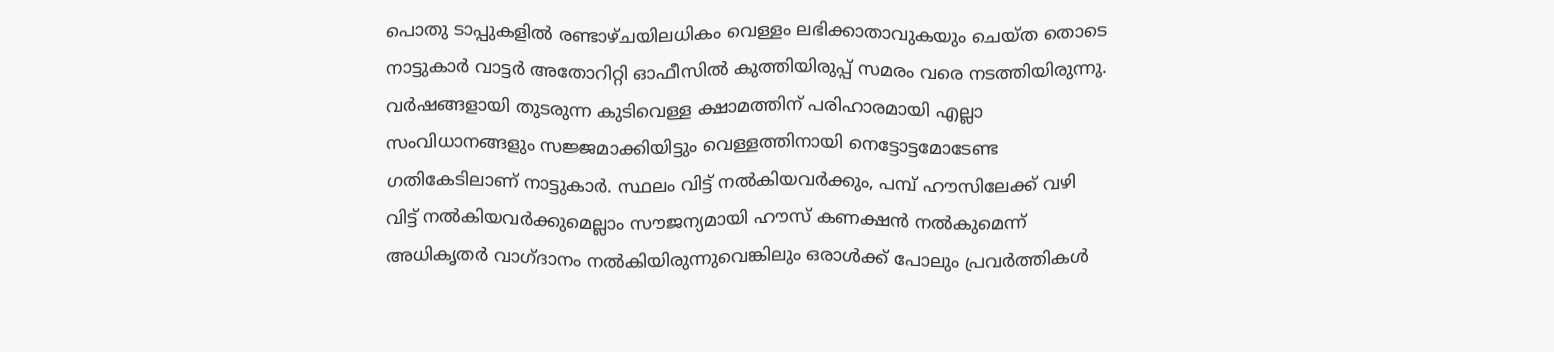പൊതു ടാപ്പുകളിൽ രണ്ടാഴ്ചയിലധികം വെള്ളം ലഭിക്കാതാവുകയും ചെയ്ത തൊടെ നാട്ടുകാർ വാട്ടർ അതോറിറ്റി ഓഫീസിൽ കുത്തിയിരുപ്പ് സമരം വരെ നടത്തിയിരുന്നു. വർഷങ്ങളായി തുടരുന്ന കുടിവെള്ള ക്ഷാമത്തിന് പരിഹാരമായി എല്ലാ സംവിധാനങ്ങളും സജ്ജമാക്കിയിട്ടും വെള്ളത്തിനായി നെട്ടോട്ടമോടേണ്ട  ഗതികേടിലാണ് നാട്ടുകാർ. സ്ഥലം വിട്ട് നൽകിയവർക്കും, പമ്പ് ഹൗസിലേക്ക് വഴി വിട്ട് നൽകിയവർക്കുമെല്ലാം സൗജന്യമായി ഹൗസ് കണക്ഷൻ നൽകുമെന്ന് അധികൃതർ വാഗ്ദാനം നൽകിയിരുന്നുവെങ്കിലും ഒരാൾക്ക് പോലും പ്രവർത്തികൾ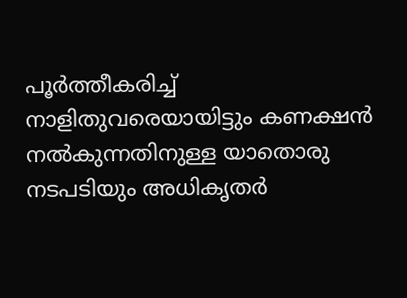പൂർത്തീകരിച്ച് നാളിതുവരെയായിട്ടും കണക്ഷൻ നൽകുന്നതിനുള്ള യാതൊരു നടപടിയും അധികൃതർ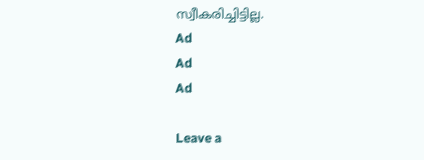സ്വീകരിച്ചിട്ടില്ല.
Ad
Ad
Ad

Leave a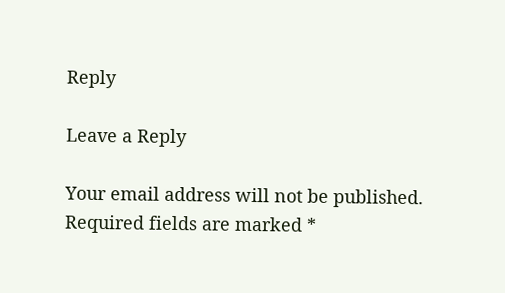Reply

Leave a Reply

Your email address will not be published. Required fields are marked *